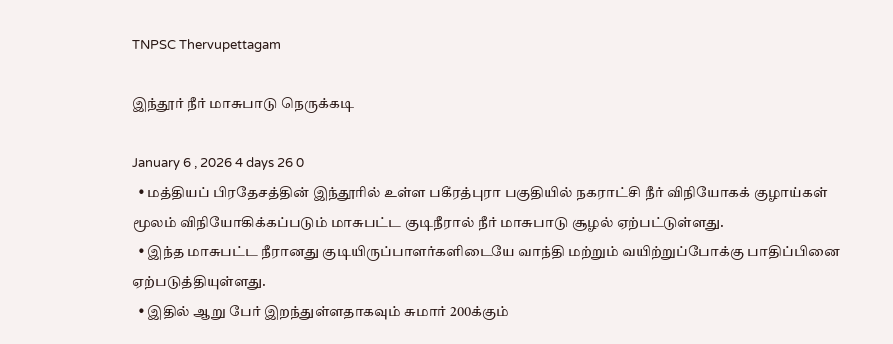TNPSC Thervupettagam

இந்தூர் நீர் மாசுபாடு நெருக்கடி

January 6 , 2026 4 days 26 0
  • மத்தியப் பிரதேசத்தின் இந்தூரில் உள்ள பகீரத்புரா பகுதியில் நகராட்சி நீர் விநியோகக் குழாய்கள் மூலம் விநியோகிக்கப்படும் மாசுபட்ட குடிநீரால் நீர் மாசுபாடு சூழல் ஏற்பட்டுள்ளது.
  • இந்த மாசுபட்ட நீரானது குடியிருப்பாளர்களிடையே வாந்தி மற்றும் வயிற்றுப்போக்கு பாதிப்பினை ஏற்படுத்தியுள்ளது.
  • இதில் ஆறு பேர் இறந்துள்ளதாகவும் சுமார் 200க்கும்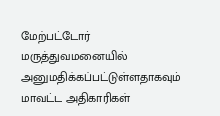மேற்பட்டோர் மருத்துவமனையில் அனுமதிக்கப்பட்டுள்ளதாகவும் மாவட்ட அதிகாரிகள்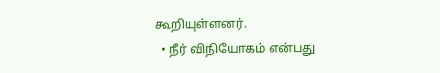கூறியுள்ளனர்.
  • நீர் விநியோகம் என்பது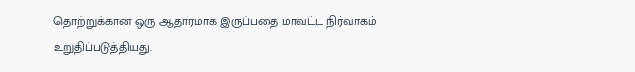தொற்றுக்கான ஒரு ஆதாரமாக இருப்பதை மாவட்ட நிர்வாகம் உறுதிப்படுத்தியது.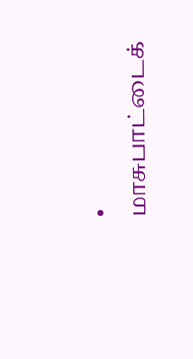• மாசுபாட்டைக்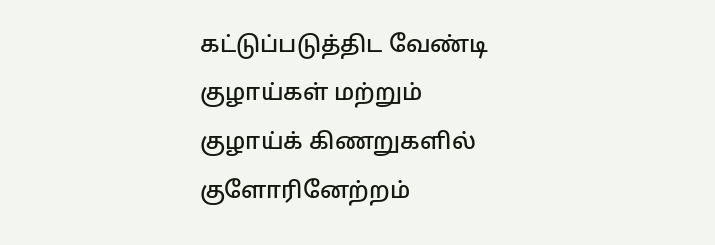கட்டுப்படுத்திட வேண்டி குழாய்கள் மற்றும் குழாய்க் கிணறுகளில் குளோரினேற்றம்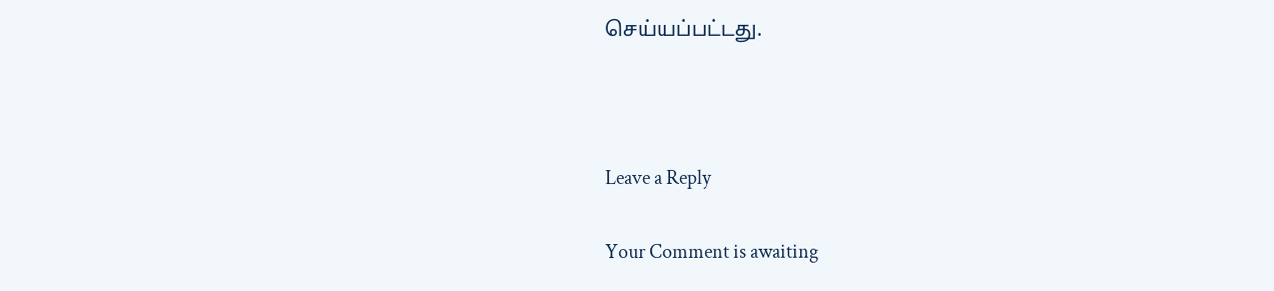செய்யப்பட்டது.



Leave a Reply

Your Comment is awaiting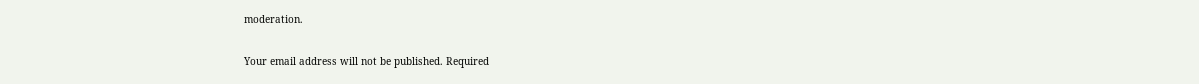moderation.

Your email address will not be published. Required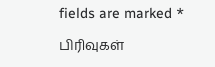fields are marked *

பிரிவுகள்